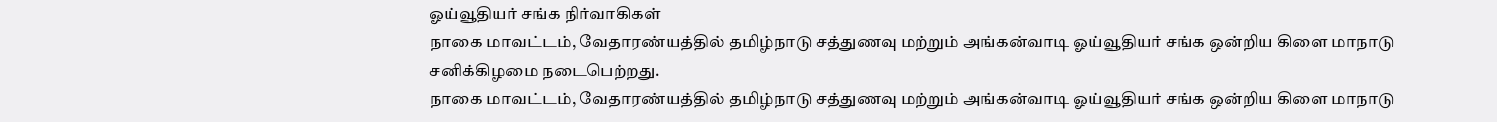ஓய்வூதியர் சங்க நிர்வாகிகள்
நாகை மாவட்டம், வேதாரண்யத்தில் தமிழ்நாடு சத்துணவு மற்றும் அங்கன்வாடி ஓய்வூதியர் சங்க ஒன்றிய கிளை மாநாடு சனிக்கிழமை நடைபெற்றது.
நாகை மாவட்டம், வேதாரண்யத்தில் தமிழ்நாடு சத்துணவு மற்றும் அங்கன்வாடி ஓய்வூதியர் சங்க ஒன்றிய கிளை மாநாடு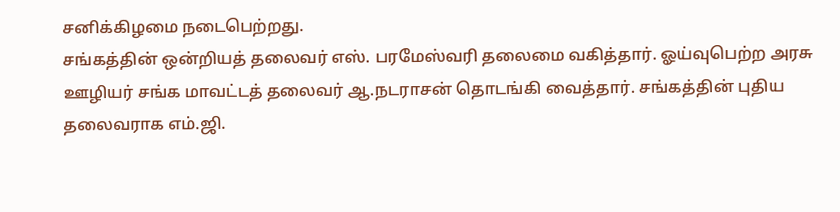சனிக்கிழமை நடைபெற்றது.
சங்கத்தின் ஒன்றியத் தலைவர் எஸ். பரமேஸ்வரி தலைமை வகித்தார். ஓய்வுபெற்ற அரசு ஊழியர் சங்க மாவட்டத் தலைவர் ஆ.நடராசன் தொடங்கி வைத்தார். சங்கத்தின் புதிய தலைவராக எம்.ஜி.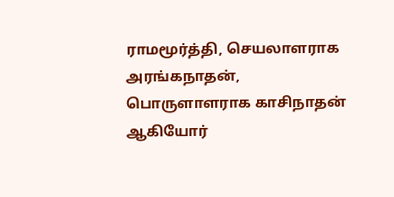ராமமூர்த்தி, செயலாளராக அரங்கநாதன், பொருளாளராக காசிநாதன் ஆகியோர்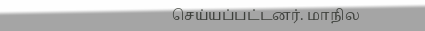செய்யப்பட்டனர். மாநில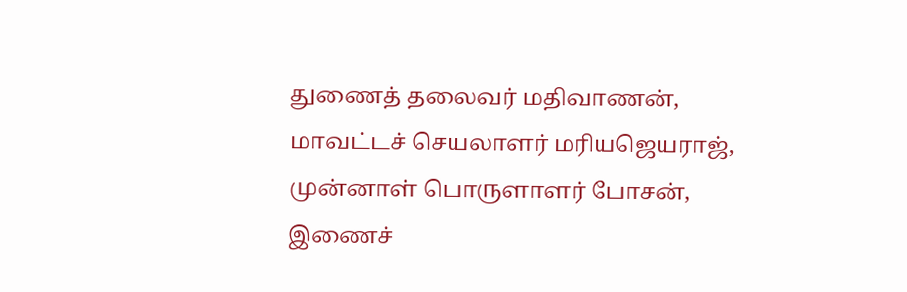துணைத் தலைவர் மதிவாணன், மாவட்டச் செயலாளர் மரியஜெயராஜ், முன்னாள் பொருளாளர் போசன், இணைச்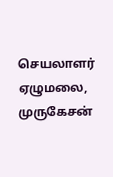செயலாளர் ஏழுமலை, முருகேசன்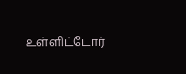உள்ளிட்டோர்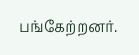பங்கேற்றனர்.